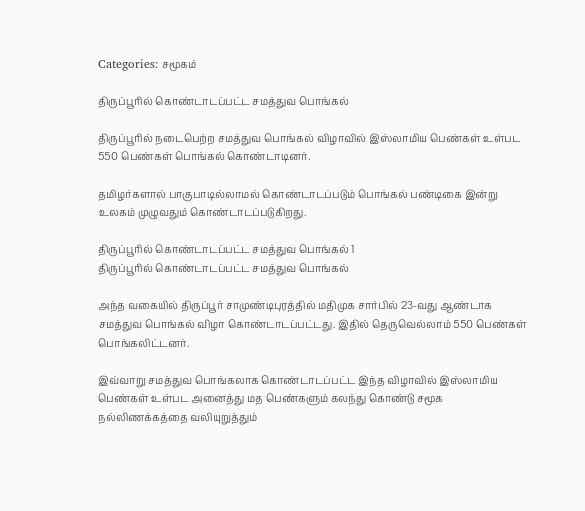Categories: சமூகம்

திருப்பூரில் கொண்டாடப்பட்ட சமத்துவ பொங்கல்

திருப்பூரில் நடைபெற்ற சமத்துவ பொங்கல் விழாவில் இஸ்லாமிய பெண்கள் உள்பட 550 பெண்கள் பொங்கல் கொண்டாடினர்.

தமிழர்களால் பாகுபாடில்லாமல் கொண்டாடப்படும் பொங்கல் பண்டிகை இன்று உலகம் முழுவதும் கொண்டாடப்படுகிறது.

திருப்பூரில் கொண்டாடப்பட்ட சமத்துவ பொங்கல் 1
திருப்பூரில் கொண்டாடப்பட்ட சமத்துவ பொங்கல்

அந்த வகையில் திருப்பூர் சாமுண்டிபுரத்தில் மதிமுக சார்பில் 23-வது ஆண்டாக சமத்துவ பொங்கல் விழா கொண்டாடப்பட்டது. இதில் தெருவெல்லாம் 550 பெண்கள் பொங்கலிட்டனர்.

இவ்வாறு சமத்துவ பொங்கலாக கொண்டாடப்பட்ட இந்த விழாவில் இஸ்லாமிய பெண்கள் உள்பட அனைத்து மத பெண்களும் கலந்து கொண்டு சமூக நல்லிணக்கத்தை வலியுறுத்தும்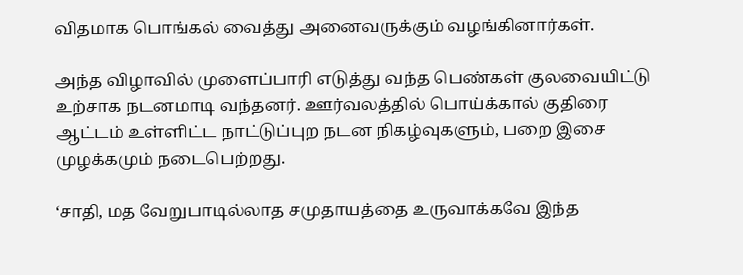விதமாக பொங்கல் வைத்து அனைவருக்கும் வழங்கினார்கள்.

அந்த விழாவில் முளைப்பாரி எடுத்து வந்த பெண்கள் குலவையிட்டு உற்சாக நடனமாடி வந்தனர். ஊர்வலத்தில் பொய்க்கால் குதிரை ஆட்டம் உள்ளிட்ட நாட்டுப்புற நடன நிகழ்வுகளும், பறை இசை முழக்கமும் நடைபெற்றது.

‘சாதி, மத வேறுபாடில்லாத சமுதாயத்தை உருவாக்கவே இந்த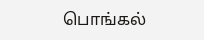பொங்கல்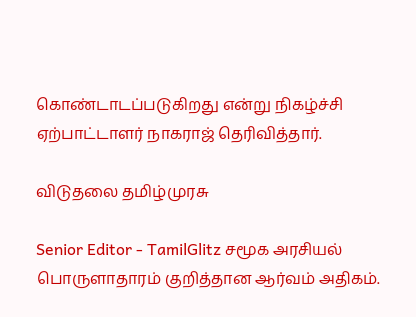கொண்டாடப்படுகிறது என்று நிகழ்ச்சி ஏற்பாட்டாளர் நாகராஜ் தெரிவித்தார்.

விடுதலை தமிழ்முரசு

Senior Editor - TamilGlitz சமூக அரசியல் பொருளாதாரம் குறித்தான ஆர்வம் அதிகம்.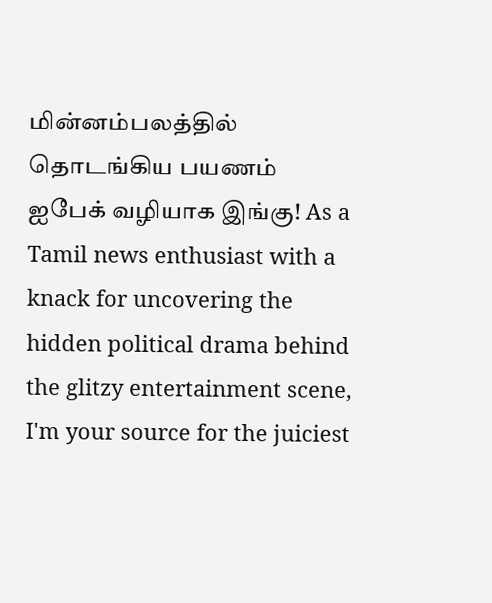மின்னம்பலத்தில் தொடங்கிய பயணம் ஐபேக் வழியாக இங்கு! As a Tamil news enthusiast with a knack for uncovering the hidden political drama behind the glitzy entertainment scene, I'm your source for the juiciest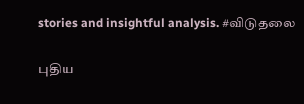stories and insightful analysis. #விடுதலை

புதிய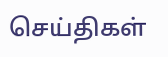செய்திகள்